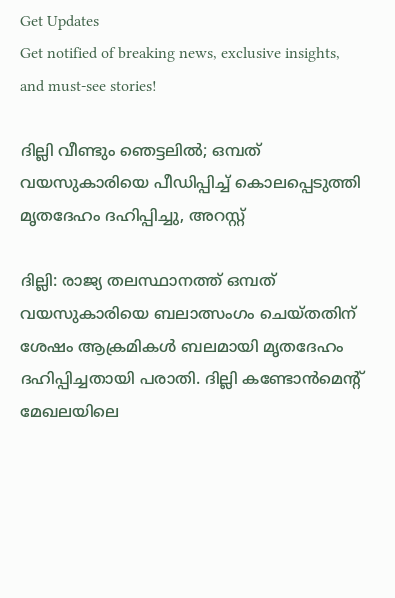Get Updates
Get notified of breaking news, exclusive insights, and must-see stories!

ദില്ലി വീണ്ടും ഞെട്ടലിൽ; ഒമ്പത് വയസുകാരിയെ പീഡിപ്പിച്ച് കൊലപ്പെടുത്തി മൃതദേഹം ദഹിപ്പിച്ചു, അറസ്റ്റ്

ദില്ലി: രാജ്യ തലസ്ഥാനത്ത് ഒമ്പത് വയസുകാരിയെ ബലാത്സംഗം ചെയ്തതിന് ശേഷം ആക്രമികള്‍ ബലമായി മൃതദേഹം ദഹിപ്പിച്ചതായി പരാതി. ദില്ലി കണ്ടോന്‍മെന്റ് മേഖലയിലെ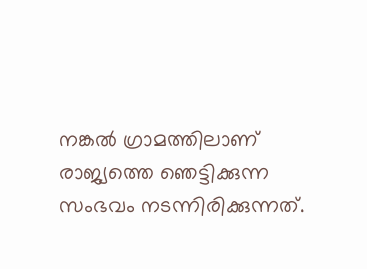നങ്കല്‍ ഗ്രാമത്തിലാണ് രാജ്യത്തെ ഞെട്ടിക്കുന്ന സംഭവം നടന്നിരിക്കുന്നത്.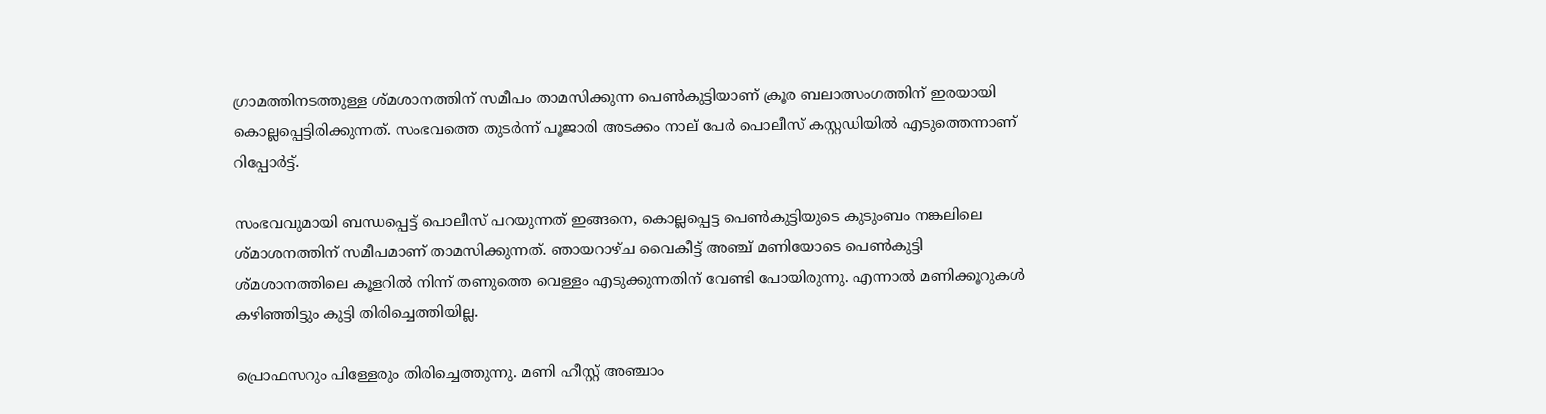ഗ്രാമത്തിനടത്തുള്ള ശ്മശാനത്തിന് സമീപം താമസിക്കുന്ന പെണ്‍കുട്ടിയാണ് ക്രൂര ബലാത്സംഗത്തിന് ഇരയായി കൊല്ലപ്പെട്ടിരിക്കുന്നത്. സംഭവത്തെ തുടര്‍ന്ന് പൂജാരി അടക്കം നാല് പേര്‍ പൊലീസ് കസ്റ്റഡിയില്‍ എടുത്തെന്നാണ് റിപ്പോര്‍ട്ട്.

സംഭവവുമായി ബന്ധപ്പെട്ട് പൊലീസ് പറയുന്നത് ഇങ്ങനെ, കൊല്ലപ്പെട്ട പെണ്‍കുട്ടിയുടെ കുടുംബം നങ്കലിലെ ശ്മാശനത്തിന് സമീപമാണ് താമസിക്കുന്നത്. ഞായറാഴ്ച വൈകീട്ട് അഞ്ച് മണിയോടെ പെണ്‍കുട്ടി ശ്മശാനത്തിലെ കൂളറില്‍ നിന്ന് തണുത്തെ വെള്ളം എടുക്കുന്നതിന് വേണ്ടി പോയിരുന്നു. എന്നാല്‍ മണിക്കൂറുകള്‍ കഴിഞ്ഞിട്ടും കുട്ടി തിരിച്ചെത്തിയില്ല.

പ്രൊഫസറും പിള്ളേരും തിരിച്ചെത്തുന്നു. മണി ഹീസ്റ്റ് അഞ്ചാം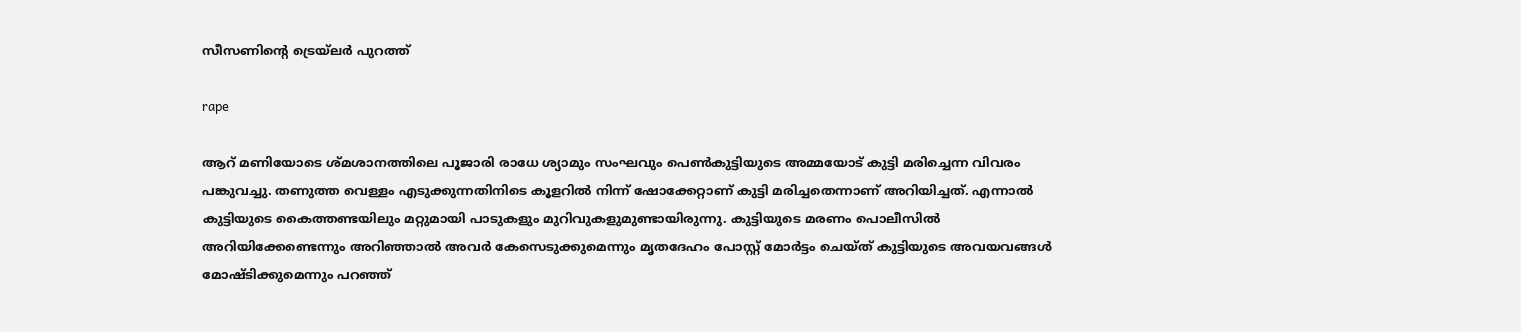സീസണിന്റെ ട്രെയ്‌ലര്‍ പുറത്ത്‌

rape

ആറ് മണിയോടെ ശ്മശാനത്തിലെ പൂജാരി രാധേ ശ്യാമും സംഘവും പെണ്‍കുട്ടിയുടെ അമ്മയോട് കുട്ടി മരിച്ചെന്ന വിവരം പങ്കുവച്ചു. തണുത്ത വെള്ളം എടുക്കുന്നതിനിടെ കൂളറില്‍ നിന്ന് ഷോക്കേറ്റാണ് കുട്ടി മരിച്ചതെന്നാണ് അറിയിച്ചത്. എന്നാല്‍ കുട്ടിയുടെ കൈത്തണ്ടയിലും മറ്റുമായി പാടുകളും മുറിവുകളുമുണ്ടായിരുന്നു. കുട്ടിയുടെ മരണം പൊലീസില്‍ അറിയിക്കേണ്ടെന്നും അറിഞ്ഞാല്‍ അവര്‍ കേസെടുക്കുമെന്നും മൃതദേഹം പോസ്റ്റ് മോര്‍ട്ടം ചെയ്ത് കുട്ടിയുടെ അവയവങ്ങള്‍ മോഷ്ടിക്കുമെന്നും പറഞ്ഞ്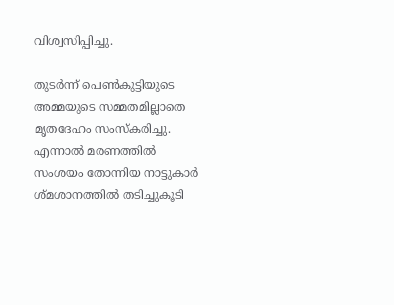വിശ്വസിപ്പിച്ചു.

തുടര്‍ന്ന് പെണ്‍കുട്ടിയുടെ അമ്മയുടെ സമ്മതമില്ലാതെ മൃതദേഹം സംസ്‌കരിച്ചു. എന്നാല്‍ മരണത്തില്‍ സംശയം തോന്നിയ നാട്ടുകാര്‍ ശ്മശാനത്തില്‍ തടിച്ചുകൂടി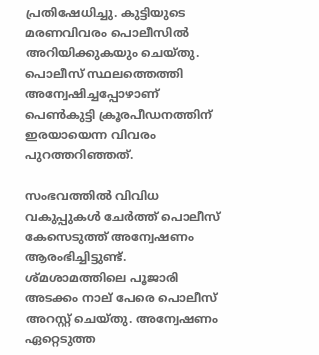പ്രതിഷേധിച്ചു. കുട്ടിയുടെ മരണവിവരം പൊലീസില്‍ അറിയിക്കുകയും ചെയ്തു. പൊലീസ് സ്ഥലത്തെത്തി അന്വേഷിച്ചപ്പോഴാണ് പെണ്‍കുട്ടി ക്രൂരപീഡനത്തിന് ഇരയായെന്ന വിവരം പുറത്തറിഞ്ഞത്.

സംഭവത്തില്‍ വിവിധ വകുപ്പുകള്‍ ചേര്‍ത്ത് പൊലീസ് കേസെടുത്ത് അന്വേഷണം ആരംഭിച്ചിട്ടുണ്ട്. ശ്മശാമത്തിലെ പൂജാരി അടക്കം നാല് പേരെ പൊലീസ് അറസ്റ്റ് ചെയ്തു. അന്വേഷണം ഏറ്റെടുത്ത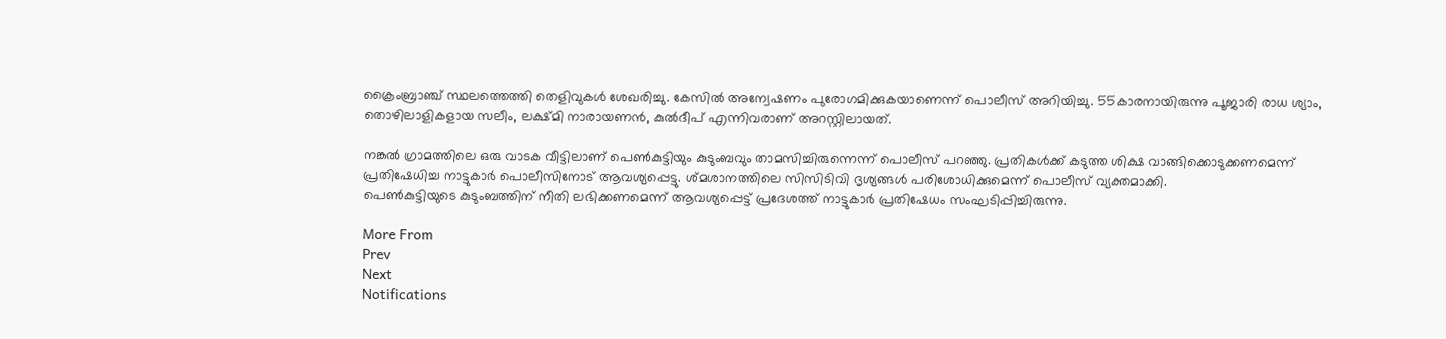ക്രൈംബ്രാഞ്ച് സ്ഥലത്തെത്തി തെളിവുകള്‍ ശേഖരിച്ചു. കേസില്‍ അന്വേഷണം പുരോഗമിക്കുകയാണെന്ന് പൊലീസ് അറിയിച്ചു. 55കാരനായിരുന്നു പൂജാരി രാധ ശ്യാം, തൊഴിലാളികളായ സലീം, ലക്ഷ്മി നാരായണന്‍, കുല്‍ദീപ് എന്നിവരാണ് അറസ്റ്റിലായത്.

നങ്കല്‍ ഗ്രാമത്തിലെ ഒരു വാടക വീട്ടിലാണ് പെണ്‍കുട്ടിയും കുടുംബവും താമസിച്ചിരുന്നെന്ന് പൊലീസ് പറഞ്ഞു. പ്രതികള്‍ക്ക് കടുത്ത ശിക്ഷ വാങ്ങിക്കൊടുക്കണമെന്ന് പ്രതിഷേധിച്ച നാട്ടുകാര്‍ പൊലീസിനോട് ആവശ്യപ്പെട്ടു. ശ്മശാനത്തിലെ സിസിടിവി ദൃശ്യങ്ങള്‍ പരിശോധിക്കുമെന്ന് പൊലീസ് വ്യക്തമാക്കി.
പെണ്‍കുട്ടിയുടെ കുടുംബത്തിന് നീതി ലഭിക്കണമെന്ന് ആവശ്യപ്പെട്ട് പ്രദേശത്ത് നാട്ടുകാര്‍ പ്രതിഷേധം സംഘടിപ്പിച്ചിരുന്നു.

More From
Prev
Next
Notifications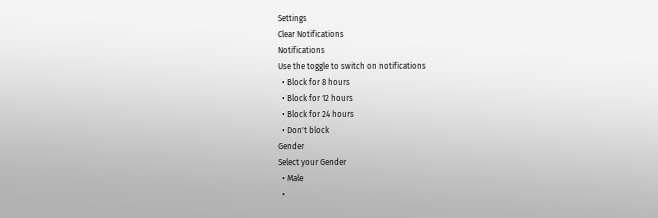Settings
Clear Notifications
Notifications
Use the toggle to switch on notifications
  • Block for 8 hours
  • Block for 12 hours
  • Block for 24 hours
  • Don't block
Gender
Select your Gender
  • Male
  •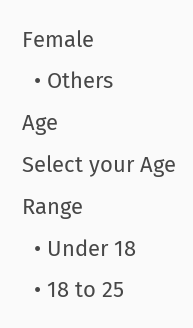Female
  • Others
Age
Select your Age Range
  • Under 18
  • 18 to 25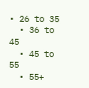• 26 to 35
  • 36 to 45
  • 45 to 55
  • 55+